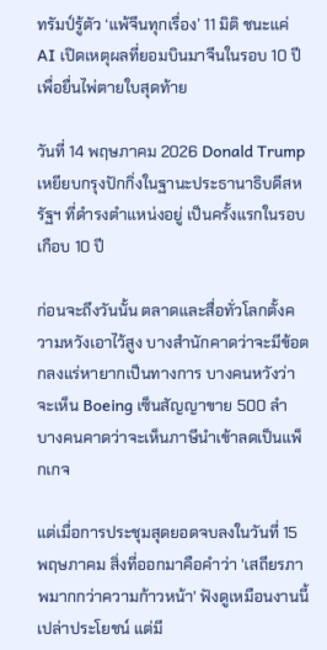ทรัมป์รู้ตัว ‘แพ้จีนทุกเรื่อง’ 11 มิติ ชนะแค่ AI เปิดเหตุผลที่ยอมบินมาจีนในรอบ 10 ปี เพื่อยื่นไพ่ตายใบสุดท้าย

วันที่ 14 พฤษภาคม 2026 Donald Trump เหยียบกรุงปักกิ่งในฐานะประธานาธิบดีสหรัฐฯ ที่ดำรงตำแหน่งอยู่ เป็นครั้งแรกในรอบเกือบ 10 ปี

ก่อนจะถึงวันนั้น ตลาดและสื่อทั่วโลกตั้งความหวังเอาไว้สูง บางสำนักคาดว่าจะมีข้อตกลงแร่หายากเป็นทางการ บางคนหวังว่าจะเห็น Boeing เซ็นสัญญาขาย 500 ลำ บางคนคาดว่าจะเห็นภาษีนำเข้าลดเป็นแพ็กเกจ

แต่เมื่อการประชุมสุดยอดจบลงในวันที่ 15 พฤษภาคม สิ่งที่ออกมาคือคำว่า 'เสถียรภาพมากกว่าความก้าวหน้า' ฟังดูเหมือนงานนี้เปล่าประโยชน์ แต่มี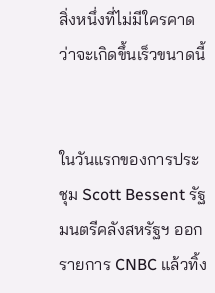สิ่งหนึ่งที่ไม่มีใครคาดว่าจะเกิดขึ้นเร็วขนาดนี้


ในวันแรกของการประชุม Scott Bessent รัฐมนตรีคลังสหรัฐฯ ออกรายการ CNBC แล้วทิ้ง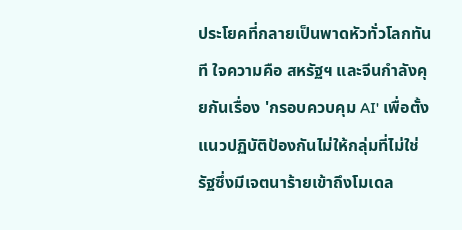ประโยคที่กลายเป็นพาดหัวทั่วโลกทันที ใจความคือ สหรัฐฯ และจีนกำลังคุยกันเรื่อง 'กรอบควบคุม AI' เพื่อตั้งแนวปฏิบัติป้องกันไม่ให้กลุ่มที่ไม่ใช่รัฐซึ่งมีเจตนาร้ายเข้าถึงโมเดล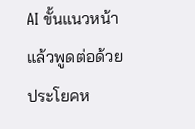AI ขั้นแนวหน้า แล้วพูดต่อด้วยประโยคห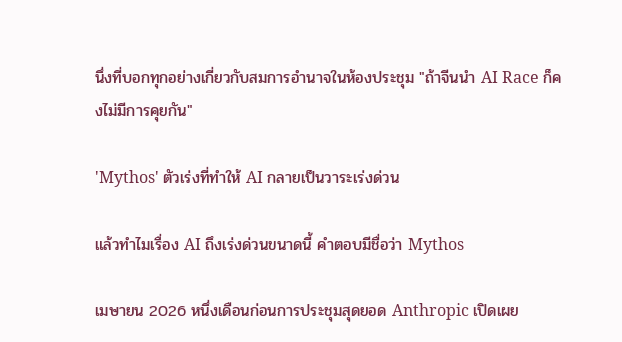นึ่งที่บอกทุกอย่างเกี่ยวกับสมการอำนาจในห้องประชุม "ถ้าจีนนำ AI Race ก็คงไม่มีการคุยกัน"

'Mythos' ตัวเร่งที่ทำให้ AI กลายเป็นวาระเร่งด่วน

แล้วทำไมเรื่อง AI ถึงเร่งด่วนขนาดนี้ คำตอบมีชื่อว่า Mythos

เมษายน 2026 หนึ่งเดือนก่อนการประชุมสุดยอด Anthropic เปิดเผย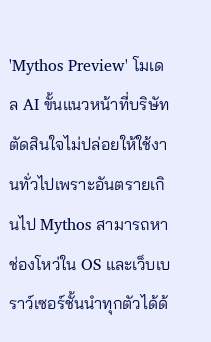'Mythos Preview' โมเดล AI ขั้นแนวหน้าที่บริษัทตัดสินใจไม่ปล่อยให้ใช้งานทั่วไปเพราะอันตรายเกินไป Mythos สามารถหาช่องโหว่ใน OS และเว็บเบราว์เซอร์ชั้นนำทุกตัวได้ด้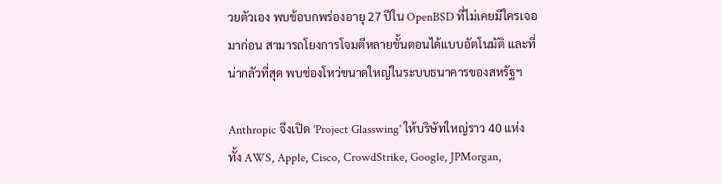วยตัวเอง พบข้อบกพร่องอายุ 27 ปีใน OpenBSD ที่ไม่เคยมีใครเจอมาก่อน สามารถโยงการโจมตีหลายขั้นตอนได้แบบอัตโนมัติ และที่น่ากลัวที่สุด พบช่องโหว่ขนาดใหญ่ในระบบธนาคารของสหรัฐฯ

Anthropic จึงเปิด 'Project Glasswing' ให้บริษัทใหญ่ราว 40 แห่ง ทั้ง AWS, Apple, Cisco, CrowdStrike, Google, JPMorgan,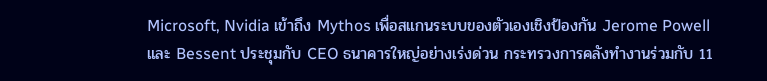Microsoft, Nvidia เข้าถึง Mythos เพื่อสแกนระบบของตัวเองเชิงป้องกัน Jerome Powell และ Bessent ประชุมกับ CEO ธนาคารใหญ่อย่างเร่งด่วน กระทรวงการคลังทำงานร่วมกับ 11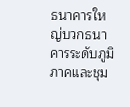ธนาคารใหญ่บวกธนาคารระดับภูมิภาคและชุม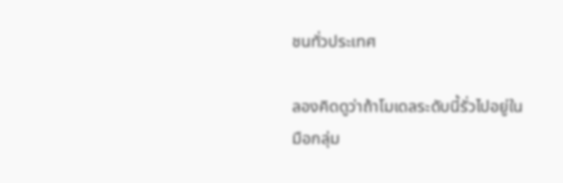ชนทั่วประเทศ

ลองคิดดูว่าถ้าโมเดลระดับนี้รั่วไปอยู่ในมือกลุ่ม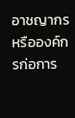อาชญากรหรือองค์กรก่อการ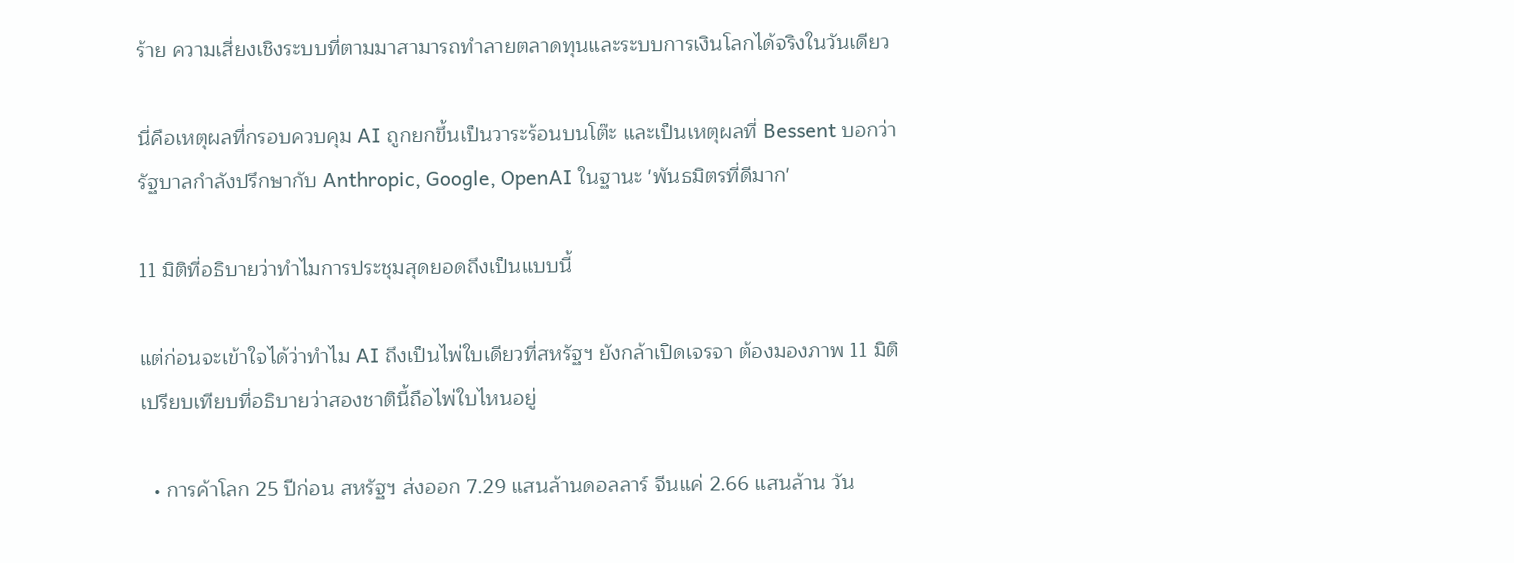ร้าย ความเสี่ยงเชิงระบบที่ตามมาสามารถทำลายตลาดทุนและระบบการเงินโลกได้จริงในวันเดียว

นี่คือเหตุผลที่กรอบควบคุม AI ถูกยกขึ้นเป็นวาระร้อนบนโต๊ะ และเป็นเหตุผลที่ Bessent บอกว่ารัฐบาลกำลังปรึกษากับ Anthropic, Google, OpenAI ในฐานะ 'พันธมิตรที่ดีมาก'

11 มิติที่อธิบายว่าทำไมการประชุมสุดยอดถึงเป็นแบบนี้

แต่ก่อนจะเข้าใจได้ว่าทำไม AI ถึงเป็นไพ่ใบเดียวที่สหรัฐฯ ยังกล้าเปิดเจรจา ต้องมองภาพ 11 มิติเปรียบเทียบที่อธิบายว่าสองชาตินี้ถือไพ่ใบไหนอยู่

  • การค้าโลก 25 ปีก่อน สหรัฐฯ ส่งออก 7.29 แสนล้านดอลลาร์ จีนแค่ 2.66 แสนล้าน วัน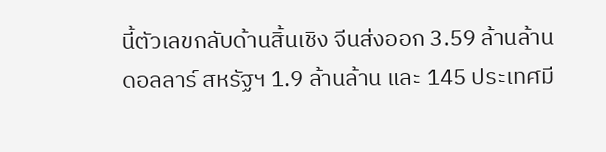นี้ตัวเลขกลับด้านสิ้นเชิง จีนส่งออก 3.59 ล้านล้านดอลลาร์ สหรัฐฯ 1.9 ล้านล้าน และ 145 ประเทศมี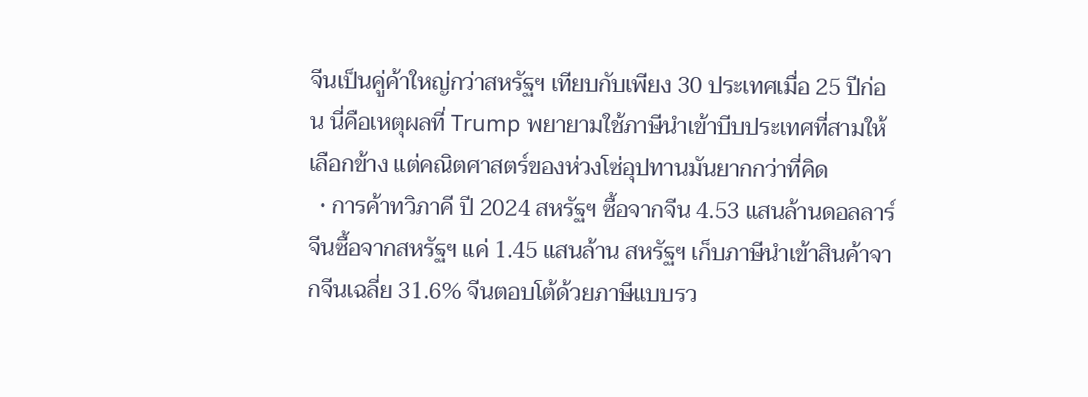จีนเป็นคู่ค้าใหญ่กว่าสหรัฐฯ เทียบกับเพียง 30 ประเทศเมื่อ 25 ปีก่อน นี่คือเหตุผลที่ Trump พยายามใช้ภาษีนำเข้าบีบประเทศที่สามให้เลือกข้าง แต่คณิตศาสตร์ของห่วงโซ่อุปทานมันยากกว่าที่คิด
  • การค้าทวิภาคี ปี 2024 สหรัฐฯ ซื้อจากจีน 4.53 แสนล้านดอลลาร์ จีนซื้อจากสหรัฐฯ แค่ 1.45 แสนล้าน สหรัฐฯ เก็บภาษีนำเข้าสินค้าจากจีนเฉลี่ย 31.6% จีนตอบโต้ด้วยภาษีแบบรว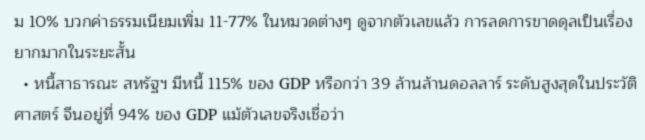ม 10% บวกค่าธรรมเนียมเพิ่ม 11-77% ในหมวดต่างๆ ดูจากตัวเลขแล้ว การลดการขาดดุลเป็นเรื่องยากมากในระยะสั้น
  • หนี้สาธารณะ สหรัฐฯ มีหนี้ 115% ของ GDP หรือกว่า 39 ล้านล้านดอลลาร์ ระดับสูงสุดในประวัติศาสตร์ จีนอยู่ที่ 94% ของ GDP แม้ตัวเลขจริงเชื่อว่า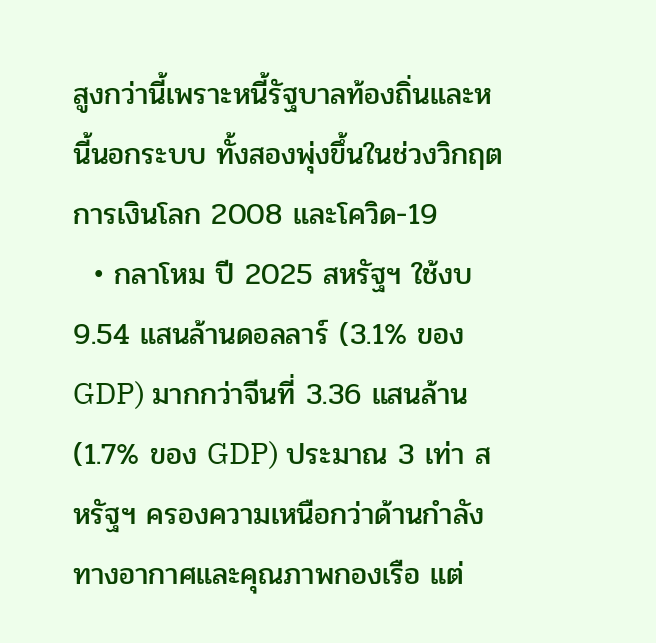สูงกว่านี้เพราะหนี้รัฐบาลท้องถิ่นและหนี้นอกระบบ ทั้งสองพุ่งขึ้นในช่วงวิกฤตการเงินโลก 2008 และโควิด-19
  • กลาโหม ปี 2025 สหรัฐฯ ใช้งบ 9.54 แสนล้านดอลลาร์ (3.1% ของ GDP) มากกว่าจีนที่ 3.36 แสนล้าน (1.7% ของ GDP) ประมาณ 3 เท่า สหรัฐฯ ครองความเหนือกว่าด้านกำลังทางอากาศและคุณภาพกองเรือ แต่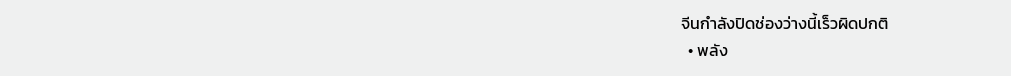จีนกำลังปิดช่องว่างนี้เร็วผิดปกติ
  • พลัง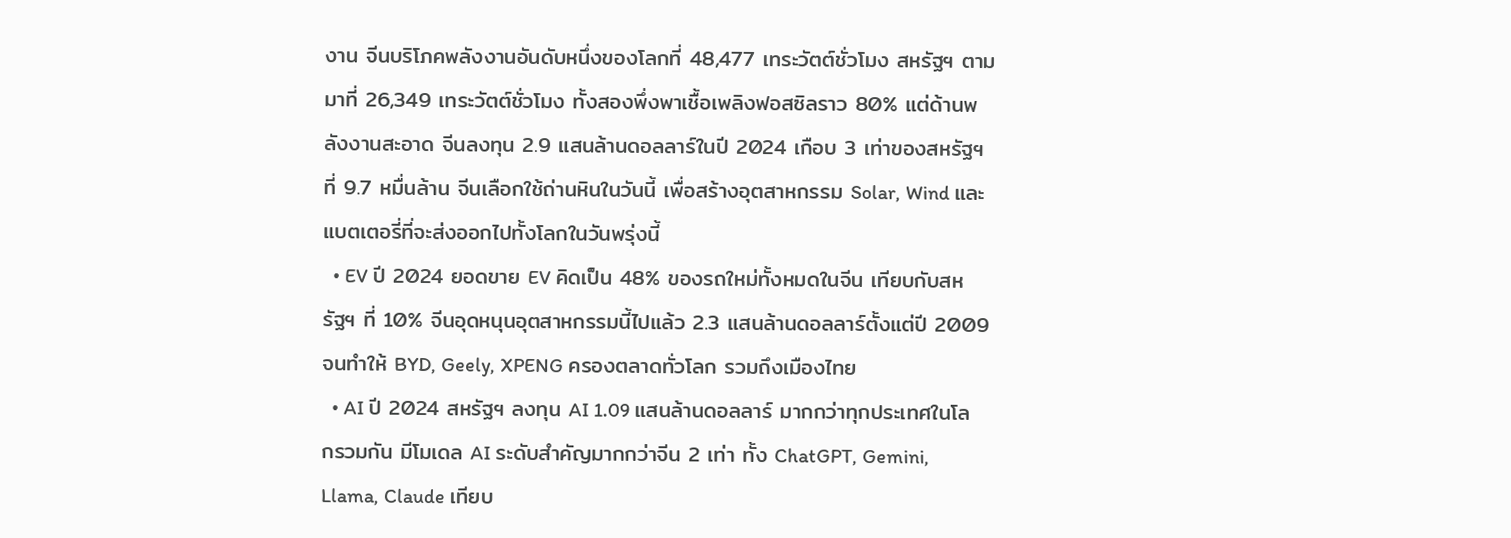งาน จีนบริโภคพลังงานอันดับหนึ่งของโลกที่ 48,477 เทระวัตต์ชั่วโมง สหรัฐฯ ตามมาที่ 26,349 เทระวัตต์ชั่วโมง ทั้งสองพึ่งพาเชื้อเพลิงฟอสซิลราว 80% แต่ด้านพลังงานสะอาด จีนลงทุน 2.9 แสนล้านดอลลาร์ในปี 2024 เกือบ 3 เท่าของสหรัฐฯ ที่ 9.7 หมื่นล้าน จีนเลือกใช้ถ่านหินในวันนี้ เพื่อสร้างอุตสาหกรรม Solar, Wind และแบตเตอรี่ที่จะส่งออกไปทั้งโลกในวันพรุ่งนี้
  • EV ปี 2024 ยอดขาย EV คิดเป็น 48% ของรถใหม่ทั้งหมดในจีน เทียบกับสหรัฐฯ ที่ 10% จีนอุดหนุนอุตสาหกรรมนี้ไปแล้ว 2.3 แสนล้านดอลลาร์ตั้งแต่ปี 2009 จนทำให้ BYD, Geely, XPENG ครองตลาดทั่วโลก รวมถึงเมืองไทย
  • AI ปี 2024 สหรัฐฯ ลงทุน AI 1.09 แสนล้านดอลลาร์ มากกว่าทุกประเทศในโลกรวมกัน มีโมเดล AI ระดับสำคัญมากกว่าจีน 2 เท่า ทั้ง ChatGPT, Gemini, Llama, Claude เทียบ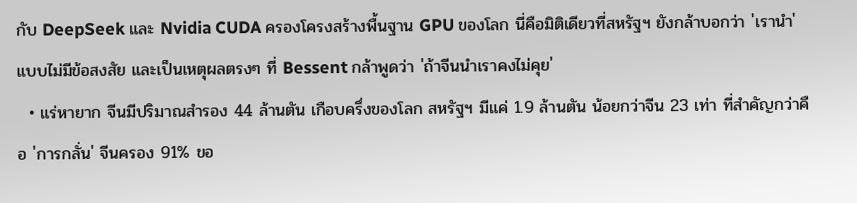กับ DeepSeek และ Nvidia CUDA ครองโครงสร้างพื้นฐาน GPU ของโลก นี่คือมิติเดียวที่สหรัฐฯ ยังกล้าบอกว่า 'เรานำ' แบบไม่มีข้อสงสัย และเป็นเหตุผลตรงๆ ที่ Bessent กล้าพูดว่า 'ถ้าจีนนำเราคงไม่คุย'
  • แร่หายาก จีนมีปริมาณสำรอง 44 ล้านตัน เกือบครึ่งของโลก สหรัฐฯ มีแค่ 1.9 ล้านตัน น้อยกว่าจีน 23 เท่า ที่สำคัญกว่าคือ 'การกลั่น' จีนครอง 91% ขอ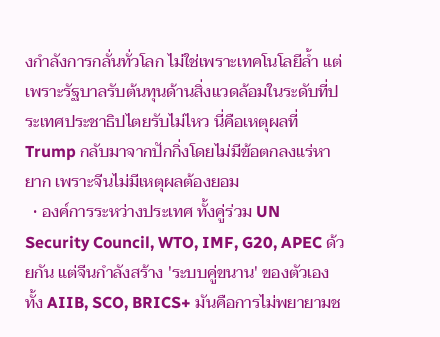งกำลังการกลั่นทั่วโลก ไม่ใช่เพราะเทคโนโลยีล้ำ แต่เพราะรัฐบาลรับต้นทุนด้านสิ่งแวดล้อมในระดับที่ประเทศประชาธิปไตยรับไม่ไหว นี่คือเหตุผลที่ Trump กลับมาจากปักกิ่งโดยไม่มีข้อตกลงแร่หายาก เพราะจีนไม่มีเหตุผลต้องยอม
  • องค์การระหว่างประเทศ ทั้งคู่ร่วม UN Security Council, WTO, IMF, G20, APEC ด้วยกัน แต่จีนกำลังสร้าง 'ระบบคู่ขนาน' ของตัวเอง ทั้ง AIIB, SCO, BRICS+ มันคือการไม่พยายามช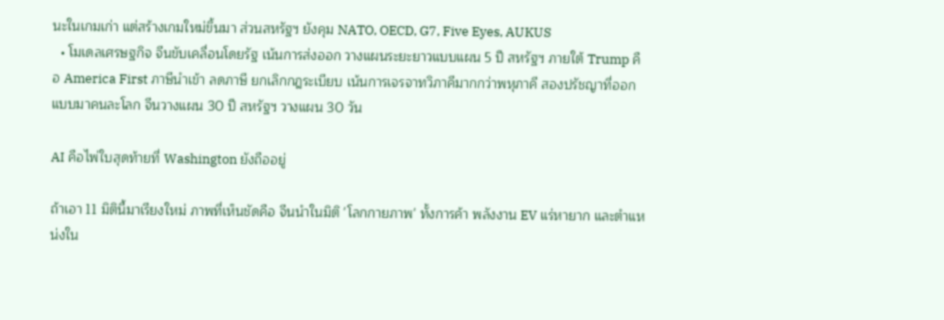นะในเกมเก่า แต่สร้างเกมใหม่ขึ้นมา ส่วนสหรัฐฯ ยังคุม NATO, OECD, G7, Five Eyes, AUKUS
  • โมเดลเศรษฐกิจ จีนขับเคลื่อนโดยรัฐ เน้นการส่งออก วางแผนระยะยาวแบบแผน 5 ปี สหรัฐฯ ภายใต้ Trump คือ America First ภาษีนำเข้า ลดภาษี ยกเลิกกฎระเบียบ เน้นการเจรจาทวิภาคีมากกว่าพหุภาคี สองปรัชญาที่ออกแบบมาคนละโลก จีนวางแผน 30 ปี สหรัฐฯ วางแผน 30 วัน

AI คือไพ่ใบสุดท้ายที่ Washington ยังถืออยู่

ถ้าเอา 11 มิตินี้มาเรียงใหม่ ภาพที่เห็นชัดคือ จีนนำในมิติ 'โลกกายภาพ' ทั้งการค้า พลังงาน EV แร่หายาก และตำแหน่งใน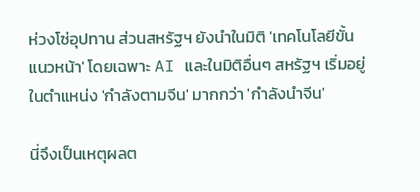ห่วงโซ่อุปทาน ส่วนสหรัฐฯ ยังนำในมิติ 'เทคโนโลยีขั้นแนวหน้า' โดยเฉพาะ AI และในมิติอื่นๆ สหรัฐฯ เริ่มอยู่ในตำแหน่ง 'กำลังตามจีน' มากกว่า 'กำลังนำจีน'

นี่จึงเป็นเหตุผลต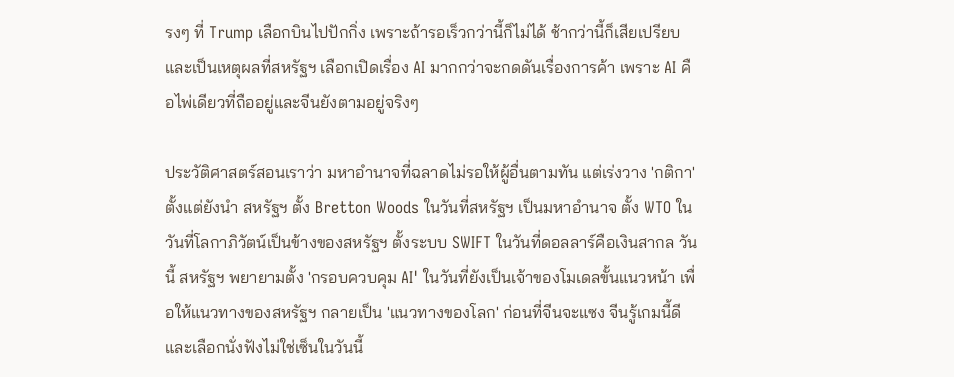รงๆ ที่ Trump เลือกบินไปปักกิ่ง เพราะถ้ารอเร็วกว่านี้ก็ไม่ได้ ช้ากว่านี้ก็เสียเปรียบ และเป็นเหตุผลที่สหรัฐฯ เลือกเปิดเรื่อง AI มากกว่าจะกดดันเรื่องการค้า เพราะ AI คือไพ่เดียวที่ถืออยู่และจีนยังตามอยู่จริงๆ

ประวัติศาสตร์สอนเราว่า มหาอำนาจที่ฉลาดไม่รอให้ผู้อื่นตามทัน แต่เร่งวาง 'กติกา' ตั้งแต่ยังนำ สหรัฐฯ ตั้ง Bretton Woods ในวันที่สหรัฐฯ เป็นมหาอำนาจ ตั้ง WTO ในวันที่โลกาภิวัตน์เป็นข้างของสหรัฐฯ ตั้งระบบ SWIFT ในวันที่ดอลลาร์คือเงินสากล วันนี้ สหรัฐฯ พยายามตั้ง 'กรอบควบคุม AI' ในวันที่ยังเป็นเจ้าของโมเดลขั้นแนวหน้า เพื่อให้แนวทางของสหรัฐฯ กลายเป็น 'แนวทางของโลก' ก่อนที่จีนจะแซง จีนรู้เกมนี้ดี และเลือกนั่งฟังไม่ใช่เซ็นในวันนี้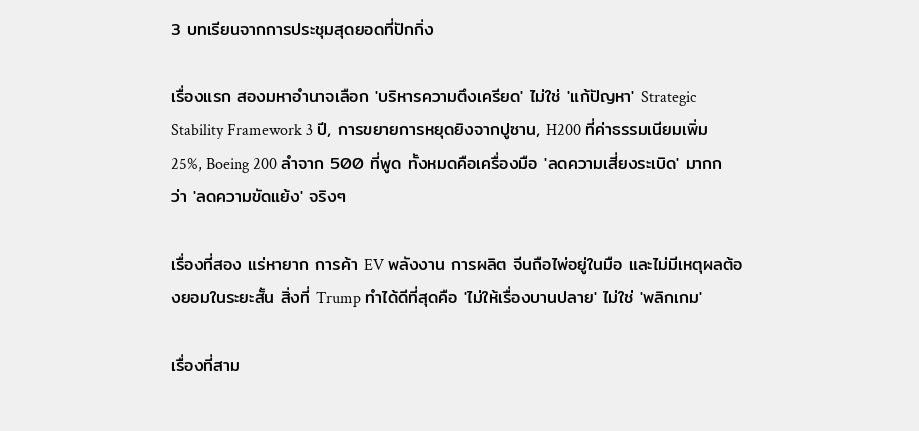3 บทเรียนจากการประชุมสุดยอดที่ปักกิ่ง

เรื่องแรก สองมหาอำนาจเลือก 'บริหารความตึงเครียด' ไม่ใช่ 'แก้ปัญหา' Strategic Stability Framework 3 ปี, การขยายการหยุดยิงจากปูซาน, H200 ที่ค่าธรรมเนียมเพิ่ม 25%, Boeing 200 ลำจาก 500 ที่พูด ทั้งหมดคือเครื่องมือ 'ลดความเสี่ยงระเบิด' มากกว่า 'ลดความขัดแย้ง' จริงๆ

เรื่องที่สอง แร่หายาก การค้า EV พลังงาน การผลิต จีนถือไพ่อยู่ในมือ และไม่มีเหตุผลต้องยอมในระยะสั้น สิ่งที่ Trump ทำได้ดีที่สุดคือ 'ไม่ให้เรื่องบานปลาย' ไม่ใช่ 'พลิกเกม'

เรื่องที่สาม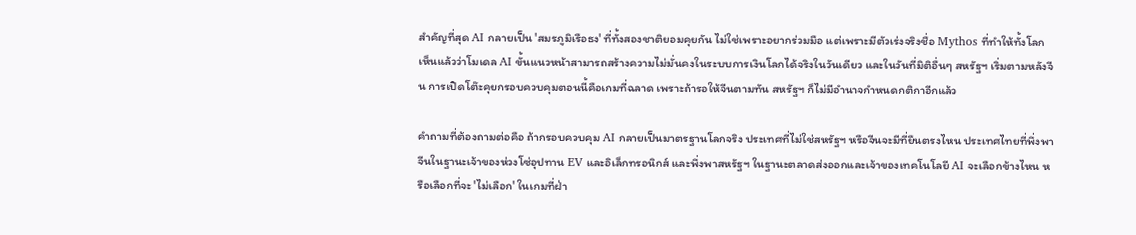สำคัญที่สุด AI กลายเป็น 'สมรภูมิเรือธง' ที่ทั้งสองชาติยอมคุยกัน ไม่ใช่เพราะอยากร่วมมือ แต่เพราะมีตัวเร่งจริงชื่อ Mythos ที่ทำให้ทั้งโลกเห็นแล้วว่าโมเดล AI ขั้นแนวหน้าสามารถสร้างความไม่มั่นคงในระบบการเงินโลกได้จริงในวันเดียว และในวันที่มิติอื่นๆ สหรัฐฯ เริ่มตามหลังจีน การเปิดโต๊ะคุยกรอบควบคุมตอนนี้คือเกมที่ฉลาด เพราะถ้ารอให้จีนตามทัน สหรัฐฯ ก็ไม่มีอำนาจกำหนดกติกาอีกแล้ว

คำถามที่ต้องถามต่อคือ ถ้ากรอบควบคุม AI กลายเป็นมาตรฐานโลกจริง ประเทศที่ไม่ใช่สหรัฐฯ หรือจีนจะมีที่ยืนตรงไหน ประเทศไทยที่พึ่งพาจีนในฐานะเจ้าของห่วงโซ่อุปทาน EV และอิเล็กทรอนิกส์ และพึ่งพาสหรัฐฯ ในฐานะตลาดส่งออกและเจ้าของเทคโนโลยี AI จะเลือกข้างไหน หรือเลือกที่จะ 'ไม่เลือก' ในเกมที่ฝ่า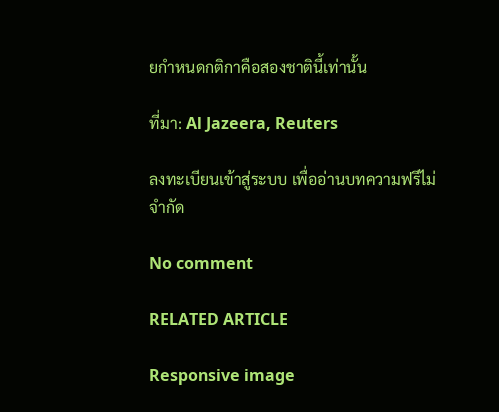ยกำหนดกติกาคือสองชาตินี้เท่านั้น

ที่มา: Al Jazeera, Reuters

ลงทะเบียนเข้าสู่ระบบ เพื่ออ่านบทความฟรีไม่จำกัด

No comment

RELATED ARTICLE

Responsive image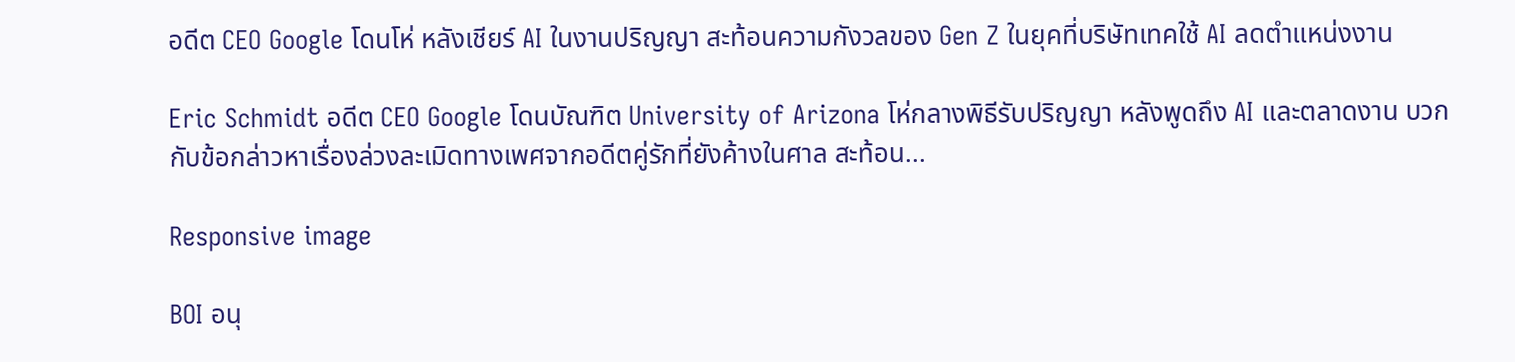อดีต CEO Google โดนโห่ หลังเชียร์ AI ในงานปริญญา สะท้อนความกังวลของ Gen Z ในยุคที่บริษัทเทคใช้ AI ลดตำแหน่งงาน

Eric Schmidt อดีต CEO Google โดนบัณฑิต University of Arizona โห่กลางพิธีรับปริญญา หลังพูดถึง AI และตลาดงาน บวกกับข้อกล่าวหาเรื่องล่วงละเมิดทางเพศจากอดีตคู่รักที่ยังค้างในศาล สะท้อน...

Responsive image

BOI อนุ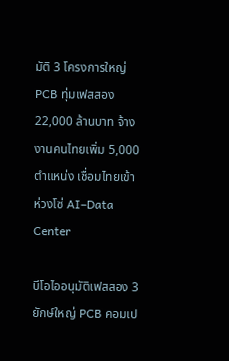มัติ 3 โครงการใหญ่ PCB ทุ่มเฟสสอง 22,000 ล้านบาท จ้างงานคนไทยเพิ่ม 5,000 ตำแหน่ง เชื่อมไทยเข้าห่วงโซ่ AI–Data Center

บีโอไออนุมัติเฟสสอง 3 ยักษ์ใหญ่ PCB คอมเป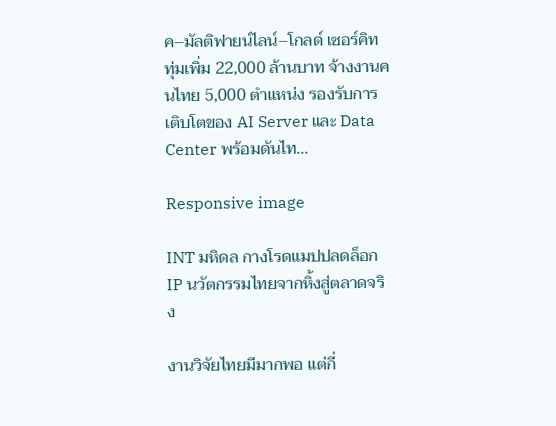ค–มัลติฟายน์ไลน์–โกลด์ เซอร์คิท ทุ่มเพิ่ม 22,000 ล้านบาท จ้างงานคนไทย 5,000 ตำแหน่ง รองรับการเติบโตของ AI Server และ Data Center พร้อมดันไท...

Responsive image

INT มหิดล กางโรดแมปปลดล็อก IP นวัตกรรมไทยจากหิ้งสู่ตลาดจริง

งานวิจัยไทยมีมากพอ แต่กี่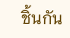ชิ้นกัน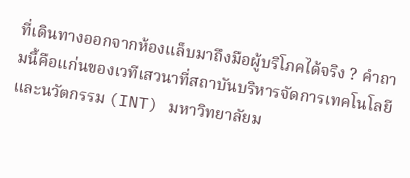ที่เดินทางออกจากห้องแล็บมาถึงมือผู้บริโภคได้จริง ? คำถามนี้คือแก่นของเวทีเสวนาที่สถาบันบริหารจัดการเทคโนโลยีและนวัตกรรม (INT) มหาวิทยาลัยม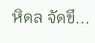หิดล จัดขึ...